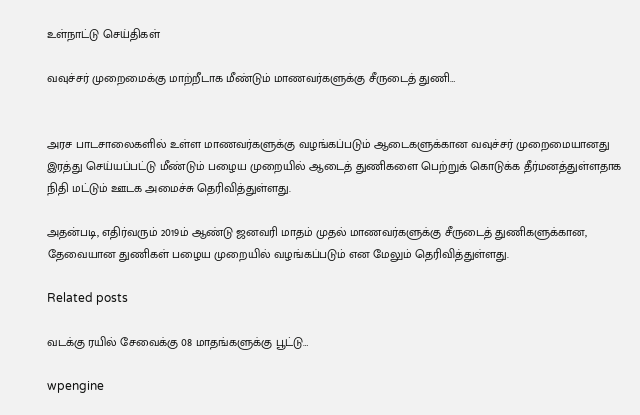உள்நாட்டு செய்திகள்

வவுச்சர் முறைமைக்கு மாற்றீடாக மீண்டும் மாணவர்களுக்கு சீருடைத் துணி…


அரச பாடசாலைகளில் உள்ள மாணவர்களுக்கு வழங்கப்படும் ஆடைகளுக்கான வவுச்சர் முறைமையானது இரத்து செய்யப்பட்டு மீண்டும் பழைய முறையில் ஆடைத் துணிகளை பெற்றுக் கொடுக்க தீர்மனத்துள்ளதாக நிதி மட்டும் ஊடக அமைச்சு தெரிவித்துள்ளது.

அதன்படி, எதிர்வரும் 2019ம் ஆண்டு ஜனவரி மாதம் முதல் மாணவர்களுக்கு சீருடைத் துணிகளுக்கான, தேவையான துணிகள் பழைய முறையில் வழங்கப்படும் என மேலும் தெரிவித்துள்ளது.

Related posts

வடக்கு ரயில் சேவைக்கு 08 மாதங்களுக்கு பூட்டு…

wpengine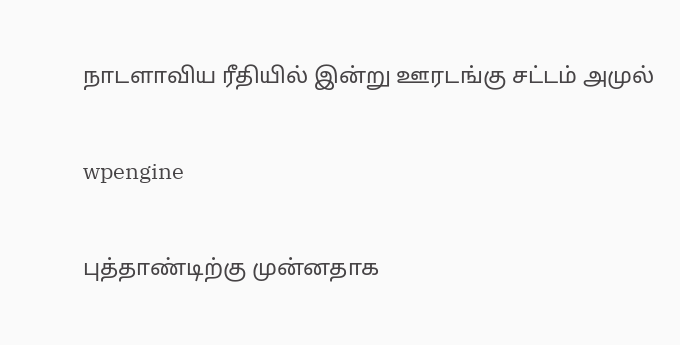நாடளாவிய ரீதியில் இன்று ஊரடங்கு சட்டம் அமுல்

wpengine

புத்தாண்டிற்கு முன்னதாக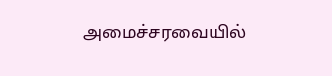அமைச்சரவையில்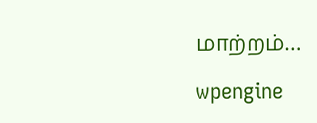மாற்றம்…

wpengine